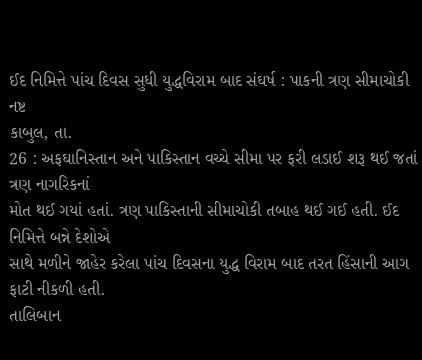ઈદ નિમિત્તે પાંચ દિવસ સુધી યુદ્ધવિરામ બાદ સંઘર્ષ : પાકની ત્રણ સીમાચોકી નષ્ટ
કાબુલ, તા.
26 : અફઘાનિસ્તાન અને પાકિસ્તાન વચ્ચે સીમા પર ફરી લડાઈ શરૂ થઈ જતાં ત્રણ નાગરિકનાં
મોત થઈ ગયાં હતાં. ત્રણ પાકિસ્તાની સીમાચોકી તબાહ થઈ ગઈ હતી. ઈદ નિમિત્તે બન્ને દેશોએ
સાથે મળીને જાહેર કરેલા પાંચ દિવસના યુદ્ધ વિરામ બાદ તરત હિંસાની આગ ફાટી નીકળી હતી.
તાલિબાન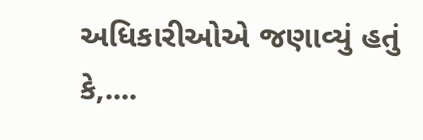અધિકારીઓએ જણાવ્યું હતું કે,....